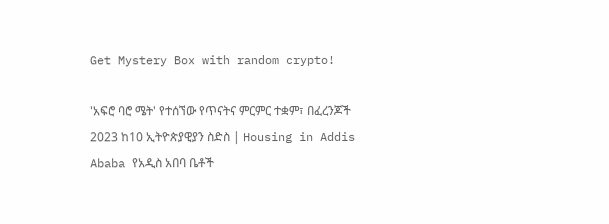Get Mystery Box with random crypto!

'አፍሮ ባሮ ሜት' የተሰኘው የጥናትና ምርምር ተቋም፣ በፈረንጆች 2023 ከ10 ኢትዮጵያዊያን ስድስ | Housing in Addis Ababa የአዲስ አበባ ቤቶች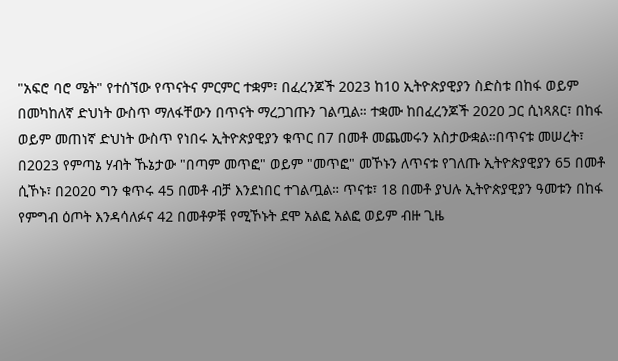"አፍሮ ባሮ ሜት" የተሰኘው የጥናትና ምርምር ተቋም፣ በፈረንጆች 2023 ከ10 ኢትዮጵያዊያን ስድስቱ በከፋ ወይም በመካከለኛ ድህነት ውስጥ ማለፋቸውን በጥናት ማረጋገጡን ገልጧል። ተቋሙ ከበፈረንጆች 2020 ጋር ሲነጻጸር፣ በከፋ ወይም መጠነኛ ድህነት ውስጥ የነበሩ ኢትዮጵያዊያን ቁጥር በ7 በመቶ መጨመሩን አስታውቋል።በጥናቱ መሠረት፣ በ2023 የምጣኔ ሃብት ኹኔታው "በጣም መጥፎ" ወይም "መጥፎ" መኾኑን ለጥናቱ የገለጡ ኢትዮጵያዊያን 65 በመቶ ሲኾኑ፣ በ2020 ግን ቁጥሩ 45 በመቶ ብቻ እንደነበር ተገልጧል። ጥናቱ፣ 18 በመቶ ያህሉ ኢትዮጵያዊያን ዓመቱን በከፋ የምግብ ዕጦት እንዳሳለፉና 42 በመቶዎቹ የሚኾኑት ደሞ አልፎ አልፎ ወይም ብዙ ጊዜ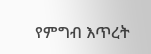የምግብ እጥረት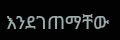እንደገጠማቸው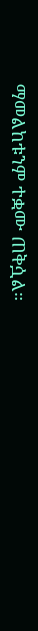ማመልከቱንም ተቋሙ ጠቅሷል።